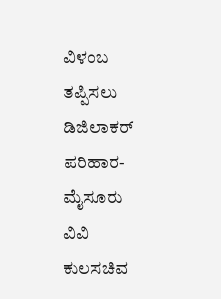ವಿಳಂಬ ತಪ್ಪಿಸಲು ಡಿಜಿಲಾಕರ್ ಪರಿಹಾರ- ಮೈಸೂರು ವಿವಿ ಕುಲಸಚಿವ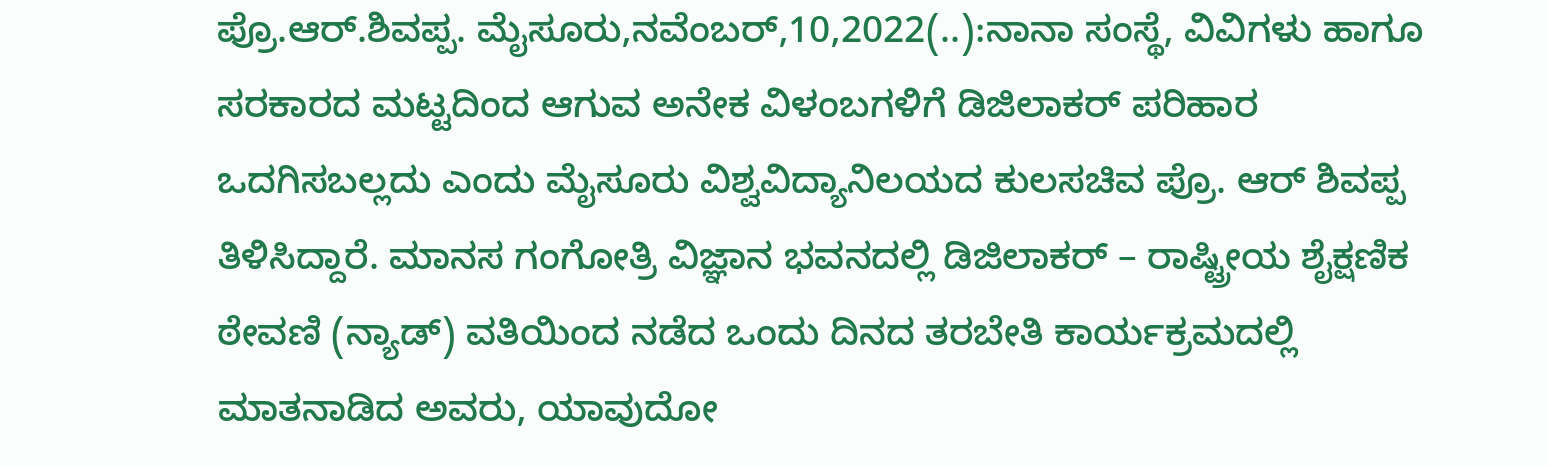ಪ್ರೊ.ಆರ್.ಶಿವಪ್ಪ. ಮೈಸೂರು,ನವೆಂಬರ್,10,2022(..):ನಾನಾ ಸಂಸ್ಥೆ, ವಿವಿಗಳು ಹಾಗೂ ಸರಕಾರದ ಮಟ್ಟದಿಂದ ಆಗುವ ಅನೇಕ ವಿಳಂಬಗಳಿಗೆ ಡಿಜಿಲಾಕರ್ ಪರಿಹಾರ ಒದಗಿಸಬಲ್ಲದು ಎಂದು ಮೈಸೂರು ವಿಶ್ವವಿದ್ಯಾನಿಲಯದ ಕುಲಸಚಿವ ಪ್ರೊ. ಆರ್ ಶಿವಪ್ಪ ತಿಳಿಸಿದ್ದಾರೆ. ಮಾನಸ ಗಂಗೋತ್ರಿ ವಿಜ್ಞಾನ ಭವನದಲ್ಲಿ ಡಿಜಿಲಾಕರ್ – ರಾಷ್ಟ್ರೀಯ ಶೈಕ್ಷಣಿಕ ಠೇವಣಿ (ನ್ಯಾಡ್) ವತಿಯಿಂದ ನಡೆದ ಒಂದು ದಿನದ ತರಬೇತಿ ಕಾರ್ಯಕ್ರಮದಲ್ಲಿ ಮಾತನಾಡಿದ ಅವರು, ಯಾವುದೋ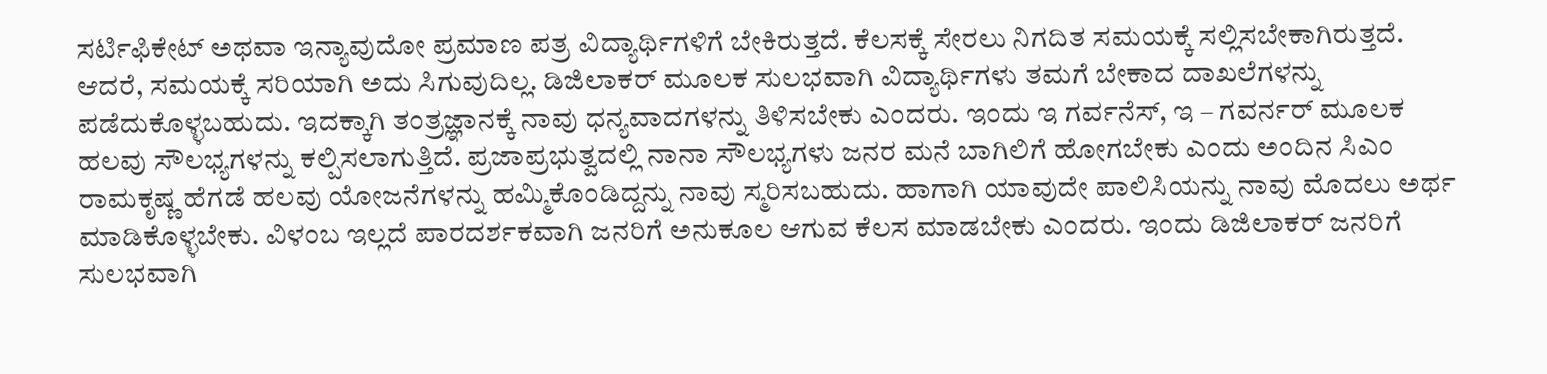ಸರ್ಟಿಫಿಕೇಟ್ ಅಥವಾ ಇನ್ಯಾವುದೋ ಪ್ರಮಾಣ ಪತ್ರ ವಿದ್ಯಾರ್ಥಿಗಳಿಗೆ ಬೇಕಿರುತ್ತದೆ. ಕೆಲಸಕ್ಕೆ ಸೇರಲು ನಿಗದಿತ ಸಮಯಕ್ಕೆ ಸಲ್ಲಿಸಬೇಕಾಗಿರುತ್ತದೆ. ಆದರೆ, ಸಮಯಕ್ಕೆ ಸರಿಯಾಗಿ ಅದು ಸಿಗುವುದಿಲ್ಲ. ಡಿಜಿಲಾಕರ್ ಮೂಲಕ ಸುಲಭವಾಗಿ ವಿದ್ಯಾರ್ಥಿಗಳು ತಮಗೆ ಬೇಕಾದ ದಾಖಲೆಗಳನ್ನು ಪಡೆದುಕೊಳ್ಳಬಹುದು. ಇದಕ್ಕಾಗಿ ತಂತ್ರಜ್ಞಾನಕ್ಕೆ ನಾವು ಧನ್ಯವಾದಗಳನ್ನು ತಿಳಿಸಬೇಕು ಎಂದರು. ಇಂದು ಇ ಗರ್ವನೆಸ್, ಇ – ಗವರ್ನರ್ ಮೂಲಕ ಹಲವು ಸೌಲಭ್ಯಗಳನ್ನು ಕಲ್ಪಿಸಲಾಗುತ್ತಿದೆ. ಪ್ರಜಾಪ್ರಭುತ್ವದಲ್ಲಿ ನಾನಾ ಸೌಲಭ್ಯಗಳು ಜನರ ಮನೆ ಬಾಗಿಲಿಗೆ ಹೋಗಬೇಕು ಎಂದು ಅಂದಿನ ಸಿಎಂ ರಾಮಕೃಷ್ಣ ಹೆಗಡೆ ಹಲವು ಯೋಜನೆಗಳನ್ನು ಹಮ್ಮಿಕೊಂಡಿದ್ದನ್ನು ನಾವು ಸ್ಮರಿಸಬಹುದು. ಹಾಗಾಗಿ ಯಾವುದೇ ಪಾಲಿಸಿಯನ್ನು ನಾವು ಮೊದಲು ಅರ್ಥ ಮಾಡಿಕೊಳ್ಳಬೇಕು. ವಿಳಂಬ ಇಲ್ಲದೆ ಪಾರದರ್ಶಕವಾಗಿ ಜನರಿಗೆ ಅನುಕೂಲ ಆಗುವ ಕೆಲಸ ಮಾಡಬೇಕು ಎಂದರು‌. ಇಂದು ಡಿಜಿಲಾಕರ್ ಜನರಿಗೆ ಸುಲಭವಾಗಿ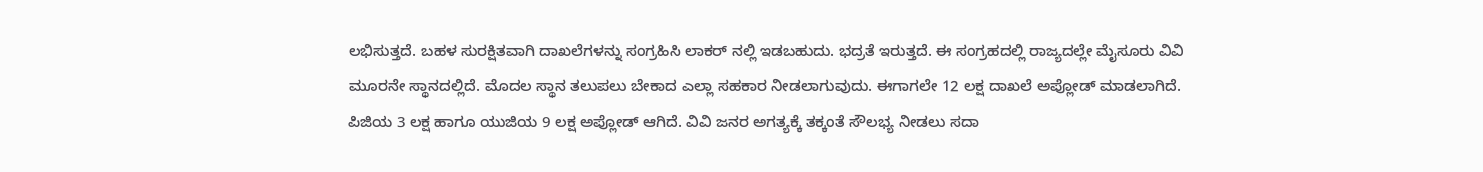ಲಭಿಸುತ್ತದೆ. ಬಹಳ ಸುರಕ್ಷಿತವಾಗಿ ದಾಖಲೆಗಳನ್ನು ಸಂಗ್ರಹಿಸಿ ಲಾಕರ್ ನಲ್ಲಿ ಇಡಬಹುದು. ಭದ್ರತೆ ಇರುತ್ತದೆ. ಈ ಸಂಗ್ರಹದಲ್ಲಿ ರಾಜ್ಯದಲ್ಲೇ ಮೈಸೂರು ವಿವಿ ಮೂರನೇ ಸ್ಥಾನದಲ್ಲಿದೆ. ಮೊದಲ ಸ್ಥಾನ ತಲುಪಲು ಬೇಕಾದ ಎಲ್ಲಾ ಸಹಕಾರ ನೀಡಲಾಗುವುದು. ಈಗಾಗಲೇ 12 ಲಕ್ಷ ದಾಖಲೆ ಅಪ್ಲೋಡ್ ಮಾಡಲಾಗಿದೆ. ಪಿಜಿಯ 3 ಲಕ್ಷ ಹಾಗೂ ಯುಜಿಯ 9 ಲಕ್ಷ ಅಪ್ಲೋಡ್ ಆಗಿದೆ. ವಿವಿ ಜನರ ಅಗತ್ಯಕ್ಕೆ ತಕ್ಕಂತೆ ಸೌಲಭ್ಯ ನೀಡಲು ಸದಾ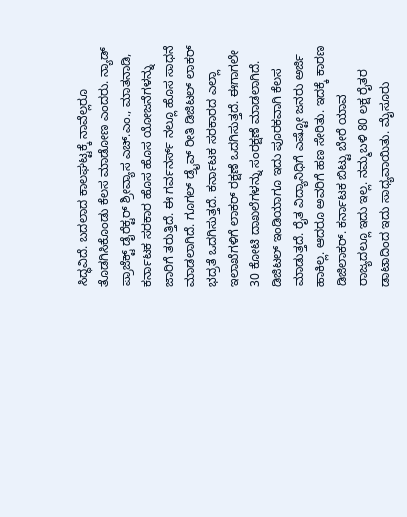ಸಿದ್ಧವಿದೆ. ಬದಲಾದ ಕಾಲಘಟ್ಟಕ್ಕೆ ನಾವೆಲ್ಲರೂ ತೊಡಗಿಸಿಕೊಂಡು‌ ಕೆಲಸ ಮಾಡೋಣ ಎಂದರು. ನ್ಯಾಡ್ ಪ್ರಾಜೆಕ್ಟ್ ಡೈರೆಕ್ಟರ್ ಶ್ರೀವ್ಯಾಸ ಎಚ್.ಎಂ., ಮಾತನಾಡಿ, ಕರ್ನಾಟಕ ಸರಕಾರ ಹೊಸ ಹೊಸ ಯೋಜನೆಗಳನ್ನು ಜಾರಿಗೆ ತರುತ್ತಿದೆ. ಈ ಗರ್ವನರ್ಸ್ ನಲ್ಲೂ ಹೊಸ ಸಾಧನೆ ಮಾಡಲಾಗಿದೆ. ಗೂಗಲ್ ಡ್ರೈವ್ ರೀತಿ ಡಿಜಿಟಲ್ ಲಾಕರ್ ಭದ್ರತೆ ಒದಗಿಸುತ್ತದೆ. ಕರ್ನಾಟಕ ಸರಕಾರದ ಎಲ್ಲಾ ಇಲಾಖೆಗಳಿಗೆ ಲಾಕರ್ ರಕ್ಷಣೆ ಒದಗಿಸುತ್ತದೆ. ಈಗಾಗಲೇ 30 ಕೋಟಿ ದಾಖಲೆಗಳನ್ನು ಸಂರಕ್ಷಣೆ ಮಾಡಲಾಗಿದೆ. ಡಿಜಿಟಲ್ ಇಂಡಿಯಾಗೂ ಇದು ಪೂರಕವಾಗಿ ಕೆಲಸ ಮಾಡುತ್ತದೆ. ರೈತ ವಿದ್ಯಾನಿಧಿಗೆ ಎಷ್ಟೋ ಜನರು ಅರ್ಜಿ ಹಾಕಿಲ್ಲ. ಆದರೂ ಅವರಿಗೆ ಹಣ ಸೇರಿತು. ಇದಕ್ಕೆ ಕಾರಣ ಡಿಜಿಲಾಕರ್. ಕರ್ನಾಟಕ ಬಿಟ್ಟು ಬೇರೆ ಯಾವ ರಾಜ್ಯದಲ್ಲೂ ಇದು ಇಲ್ಲ. ನಮ್ಮ‌ಬಳಿ 80 ಲಕ್ಷ ರೈತರ ಡಾಟಾದಿಂದ ಇದು ಸಾಧ್ಯವಾಯಿತು. ಮೈಸೂರು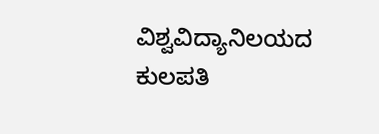ವಿಶ್ವವಿದ್ಯಾನಿಲಯದ ಕುಲಪತಿ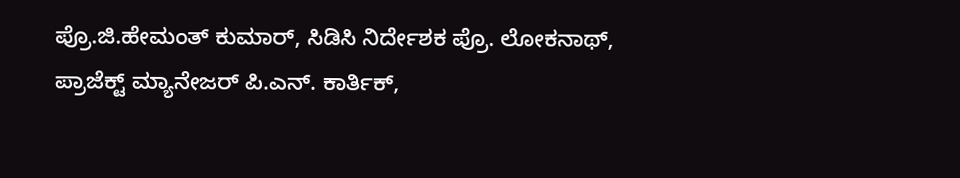ಪ್ರೊ.ಜಿ.ಹೇಮಂತ್ ಕುಮಾರ್, ಸಿಡಿಸಿ ನಿರ್ದೇಶಕ ಪ್ರೊ. ಲೋಕನಾಥ್, ಪ್ರಾಜೆಕ್ಟ್ ಮ್ಯಾನೇಜರ್ ಪಿ.ಎನ್. ಕಾರ್ತಿಕ್,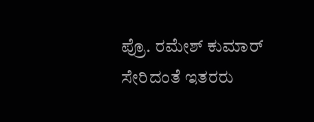ಪ್ರೊ. ರಮೇಶ್ ಕುಮಾರ್ ಸೇರಿದಂತೆ ಇತರರು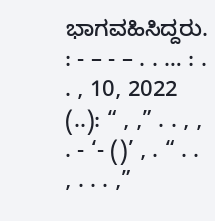ಭಾಗವಹಿಸಿದ್ದರು. : - – - – . . … : . . , 10, 2022 (..): “ , ,” . . , , . - ‘- ()’ , . “ . . , . . . ,”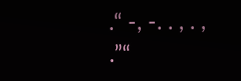.“ -, -. . , . , .”“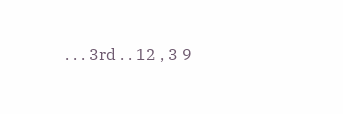. . . 3rd . . 12 , 3 9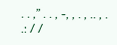. . ,” . . , -, , . , .. , . .: / /